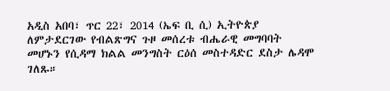አዲስ አበባ፣ ጥር 22፣ 2014 (ኤፍ ቢ ሲ) ኢትዮጵያ ለምታደርገው የብልጽግና ጉዞ መሰረቱ ብሔራዊ መግባባት መሆኑን የሲዳማ ክልል መንግስት ርዕሰ መስተዳድር ደስታ ሌዳሞ ገለጹ።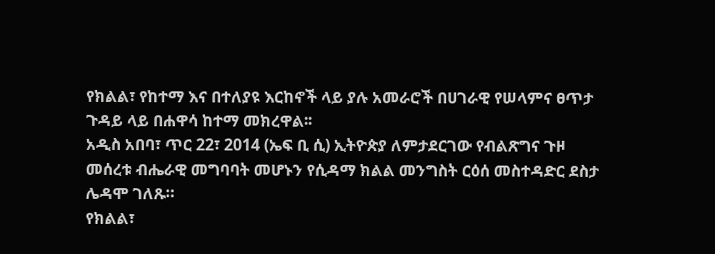የክልል፣ የከተማ እና በተለያዩ እርከኖች ላይ ያሉ አመራሮች በሀገራዊ የሠላምና ፀጥታ ጉዳይ ላይ በሐዋሳ ከተማ መክረዋል፡፡
አዲስ አበባ፣ ጥር 22፣ 2014 (ኤፍ ቢ ሲ) ኢትዮጵያ ለምታደርገው የብልጽግና ጉዞ መሰረቱ ብሔራዊ መግባባት መሆኑን የሲዳማ ክልል መንግስት ርዕሰ መስተዳድር ደስታ ሌዳሞ ገለጹ።
የክልል፣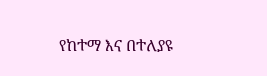የከተማ እና በተለያዩ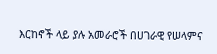እርከኖች ላይ ያሉ አመራሮች በሀገራዊ የሠላምና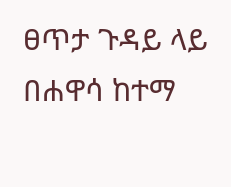ፀጥታ ጉዳይ ላይ በሐዋሳ ከተማ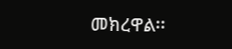መክረዋል፡፡